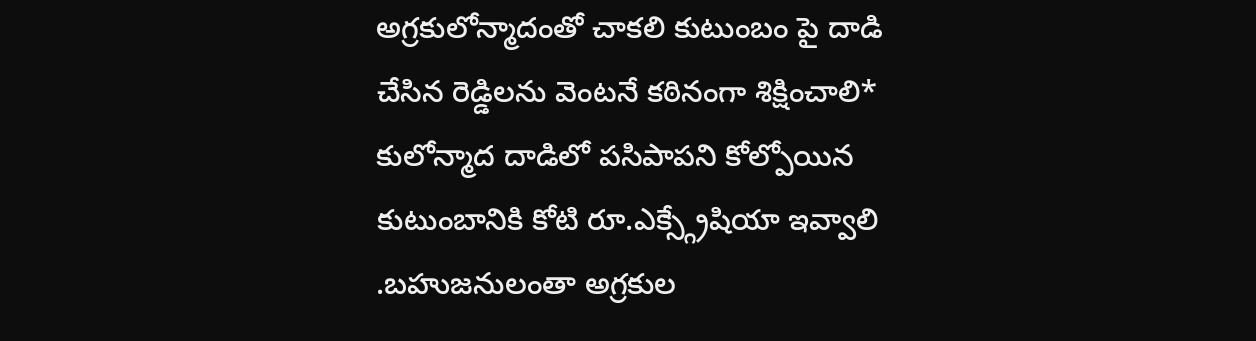అగ్రకులోన్మాదంతో చాకలి కుటుంబం పై దాడి చేసిన రెడ్డిలను వెంటనే కఠినంగా శిక్షించాలి*
కులోన్మాద దాడిలో పసిపాపని కోల్పోయిన కుటుంబానికి కోటి రూ.ఎక్స్గ్రేషియా ఇవ్వాలి
.బహుజనులంతా అగ్రకుల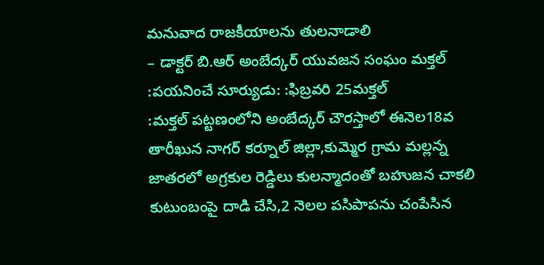మనువాద రాజకీయాలను తులనాడాలి
– డాక్టర్ బి.ఆర్ అంబేద్కర్ యువజన సంఘం మక్తల్
:పయనించే సూర్యుడు: :ఫిబ్రవరి 25మక్తల్
:మక్తల్ పట్టణంలోని అంబేద్కర్ చౌరస్తాలో ఈనెల18వ తారీఖున నాగర్ కర్నూల్ జిల్లా,కుమ్మెర గ్రామ మల్లన్న జాతరలో అగ్రకుల రెడ్డిలు కులన్మాదంతో బహుజన చాకలి కుటుంబంపై దాడి చేసి,2 నెలల పసిపాపను చంపేసిన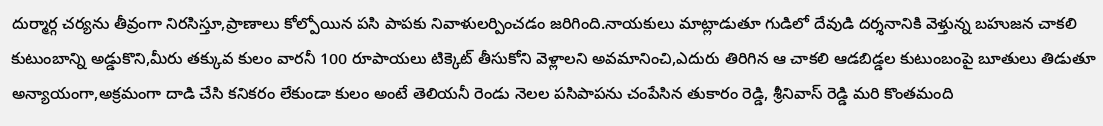దుర్మార్గ చర్యను తీవ్రంగా నిరసిస్తూ,ప్రాణాలు కోల్పోయిన పసి పాపకు నివాళులర్పించడం జరిగింది.నాయకులు మాట్లాడుతూ గుడిలో దేవుడి దర్శనానికి వెళ్తున్న బహుజన చాకలి కుటుంబాన్ని అడ్డుకొని,మీరు తక్కువ కులం వారనీ 100 రూపాయలు టిక్కెట్ తీసుకోని వెళ్లాలని అవమానించి,ఎదురు తిరిగిన ఆ చాకలి ఆడబిడ్డల కుటుంబంపై బూతులు తిడుతూ అన్యాయంగా,అక్రమంగా దాడి చేసి కనికరం లేకుండా కులం అంటే తెలియనీ రెండు నెలల పసిపాపను చంపేసిన తుకారం రెడ్డి, శ్రీనివాస్ రెడ్డి మరి కొంతమంది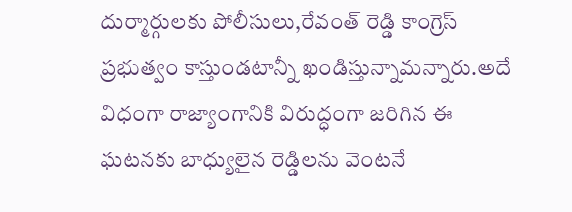దుర్మార్గులకు పోలీసులు,రేవంత్ రెడ్డి కాంగ్రెస్ ప్రభుత్వం కాస్తుండటాన్నీ ఖండిస్తున్నామన్నారు.అదే విధంగా రాజ్యాంగానికి విరుద్ధంగా జరిగిన ఈ ఘటనకు బాధ్యులైన రెడ్డిలను వెంటనే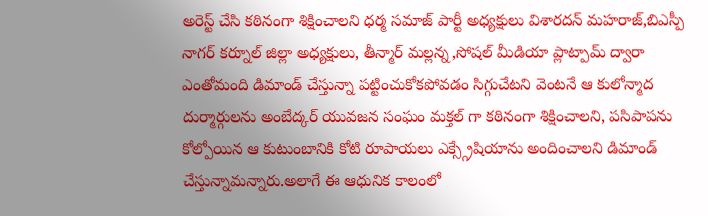అరెస్ట్ చేసి కఠినంగా శిక్షించాలని ధర్మ సమాజ్ పార్టీ అధ్యక్షులు విశారదన్ మహరాజ్,బిఎస్పీ నాగర్ కర్నూల్ జిల్లా అధ్యక్షులు, తీన్మార్ మల్లన్న,సోషల్ మీడియా ప్లాట్పామ్ ద్వారా ఎంతోమంది డిమాండ్ చేస్తున్నా పట్టించుకోకపోవడం సిగ్గుచేటని వెంటనే ఆ కులోన్మాద దుర్మార్గులను అంబేద్కర్ యువజన సంఘం మక్తల్ గా కఠినంగా శిక్షించాలని, పసిపాపను కోల్పోయిన ఆ కుటుంబానికి కోటి రూపాయలు ఎక్స్గ్రేషియాను అందించాలని డిమాండ్ చేస్తున్నామన్నారు.అలాగే ఈ ఆధునిక కాలంలో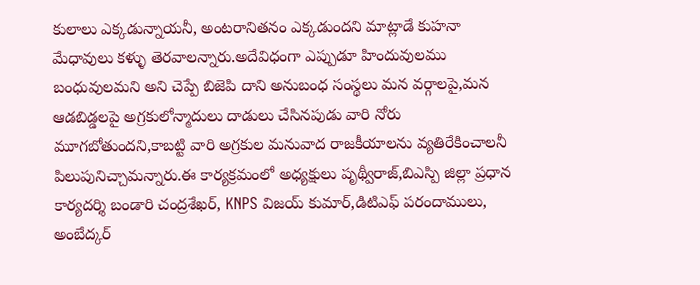కులాలు ఎక్కడున్నాయనీ, అంటరానితనం ఎక్కడుందని మాట్లాడే కుహనా మేధావులు కళ్ళు తెరవాలన్నారు.అదేవిధంగా ఎప్పుడూ హిందువులము బంధువులమని అని చెప్పే బిజెపి దాని అనుబంధ సంస్థలు మన వర్గాలపై,మన ఆడబిడ్డలపై అగ్రకులోన్మాదులు దాడులు చేసినపుడు వారి నోరు మూగబోతుందని,కాబట్టి వారి అగ్రకుల మనువాద రాజకీయాలను వ్యతిరేకించాలనీ పిలుపునిచ్చామన్నారు.ఈ కార్యక్రమంలో అధ్యక్షులు పృథ్వీరాజ్,బిఎస్పి జిల్లా ప్రధాన కార్యదర్శి బండారి చంద్రశేఖర్, KNPS విజయ్ కుమార్,డిటిఎఫ్ పరందాములు, అంబేద్కర్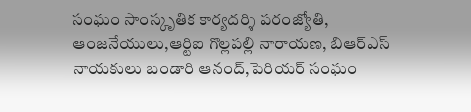సంఘం సాంస్కృతిక కార్యదర్శి పరంజ్యోతి, ఆంజనేయులు,ఆర్టిఐ గొల్లపల్లి నారాయణ, బిఆర్ఎస్ నాయకులు బండారి ఆనంద్,పెరియర్ సంఘం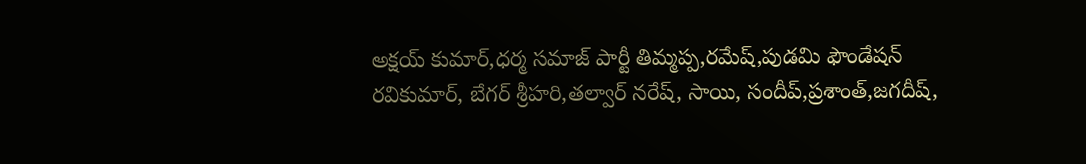అక్షయ్ కుమార్,ధర్మ సమాజ్ పార్టీ తిమ్మప్ప,రమేష్,పుడమి ఫౌండేషన్ రవికుమార్, బేగర్ శ్రీహరి,తల్వార్ నరేష్, సాయి, సందీప్,ప్రశాంత్,జగదీష్,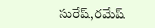సురేష్,రమేష్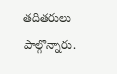తదితరులు పాల్గొన్నారు.